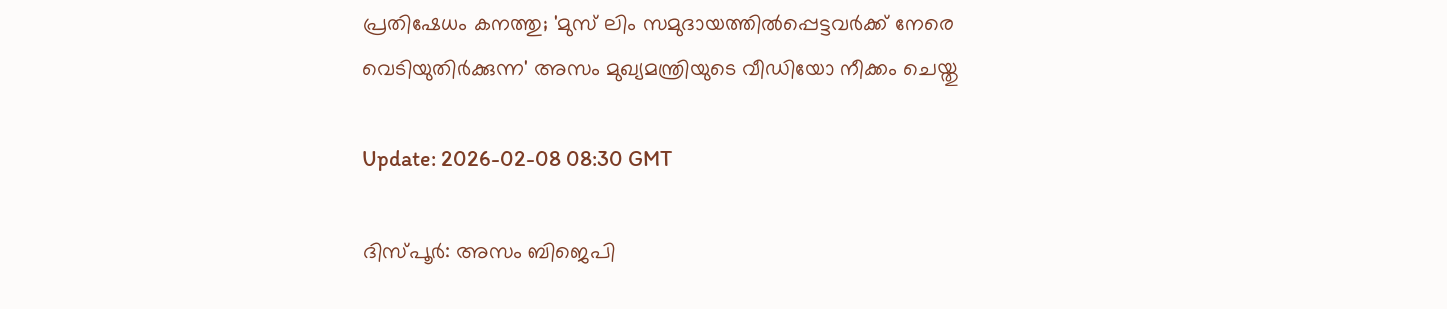പ്രതിഷേധം കനത്തു; 'മുസ് ലിം സമുദായത്തില്‍പ്പെട്ടവര്‍ക്ക് നേരെ വെടിയുതിര്‍ക്കുന്ന' അസം മുഖ്യമന്ത്രിയുടെ വീഡിയോ നീക്കം ചെയ്തു

Update: 2026-02-08 08:30 GMT

ദിസ്പൂര്‍: അസം ബിജെപി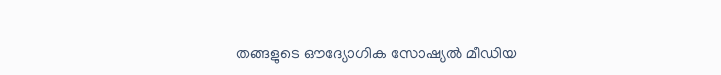തങ്ങളുടെ ഔദ്യോഗിക സോഷ്യല്‍ മീഡിയ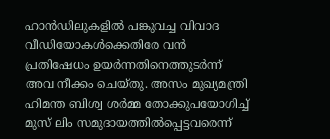ഹാന്‍ഡിലുകളില്‍ പങ്കുവച്ച വിവാദ വീഡിയോകള്‍ക്കെതിരേ വന്‍ പ്രതിഷേധം ഉയര്‍ന്നതിനെത്തുടര്‍ന്ന് അവ നീക്കം ചെയ്തു. അസം മുഖ്യമന്ത്രി ഹിമന്ത ബിശ്വ ശര്‍മ്മ തോക്കുപയോഗിച്ച് മുസ് ലിം സമുദായത്തില്‍പ്പെട്ടവരെന്ന്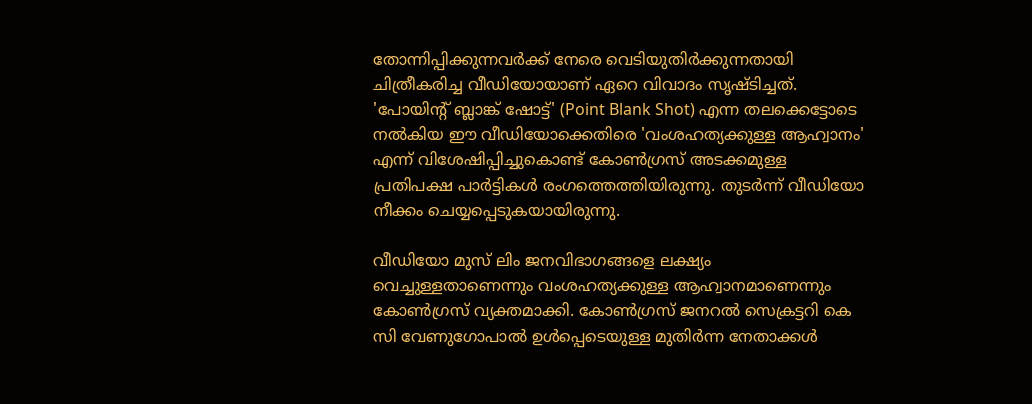തോന്നിപ്പിക്കുന്നവര്‍ക്ക് നേരെ വെടിയുതിര്‍ക്കുന്നതായി ചിത്രീകരിച്ച വീഡിയോയാണ് ഏറെ വിവാദം സൃഷ്ടിച്ചത്. 'പോയിന്റ് ബ്ലാങ്ക് ഷോട്ട്' (Point Blank Shot) എന്ന തലക്കെട്ടോടെ നല്‍കിയ ഈ വീഡിയോക്കെതിരെ 'വംശഹത്യക്കുള്ള ആഹ്വാനം' എന്ന് വിശേഷിപ്പിച്ചുകൊണ്ട് കോണ്‍ഗ്രസ് അടക്കമുള്ള പ്രതിപക്ഷ പാര്‍ട്ടികള്‍ രംഗത്തെത്തിയിരുന്നു. തുടര്‍ന്ന് വീഡിയോ നീക്കം ചെയ്യപ്പെടുകയായിരുന്നു.

വീഡിയോ മുസ് ലിം ജനവിഭാഗങ്ങളെ ലക്ഷ്യം വെച്ചുള്ളതാണെന്നും വംശഹത്യക്കുള്ള ആഹ്വാനമാണെന്നും കോണ്‍ഗ്രസ് വ്യക്തമാക്കി. കോണ്‍ഗ്രസ് ജനറല്‍ സെക്രട്ടറി കെ സി വേണുഗോപാല്‍ ഉള്‍പ്പെടെയുള്ള മുതിര്‍ന്ന നേതാക്കള്‍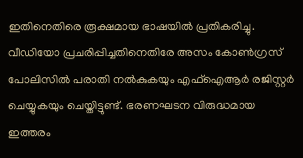ഇതിനെതിരെ രൂക്ഷമായ ഭാഷയില്‍ പ്രതികരിച്ചു. വീഡിയോ പ്രചരിപ്പിച്ചതിനെതിരേ അസം കോണ്‍ഗ്രസ് പോലിസില്‍ പരാതി നല്‍കുകയും എഫ്‌ഐആര്‍ രജിസ്റ്റര്‍ ചെയ്യുകയും ചെയ്തിട്ടുണ്ട്. ഭരണഘടന വിരുദ്ധമായ ഇത്തരം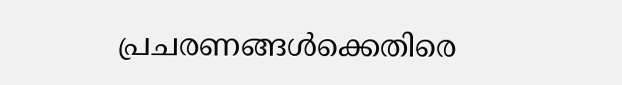പ്രചരണങ്ങള്‍ക്കെതിരെ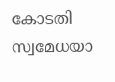കോടതി സ്വമേധയാ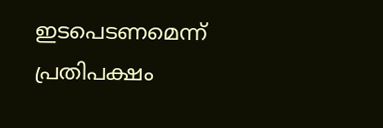ഇടപെടണമെന്ന് പ്രതിപക്ഷം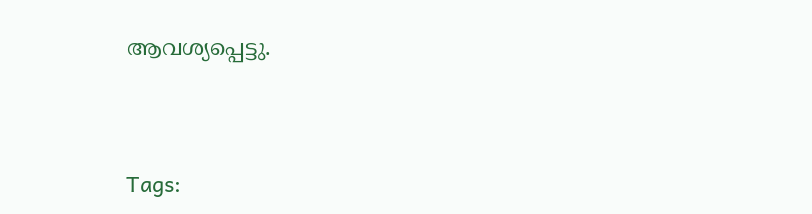ആവശ്യപ്പെട്ടു.




Tags: